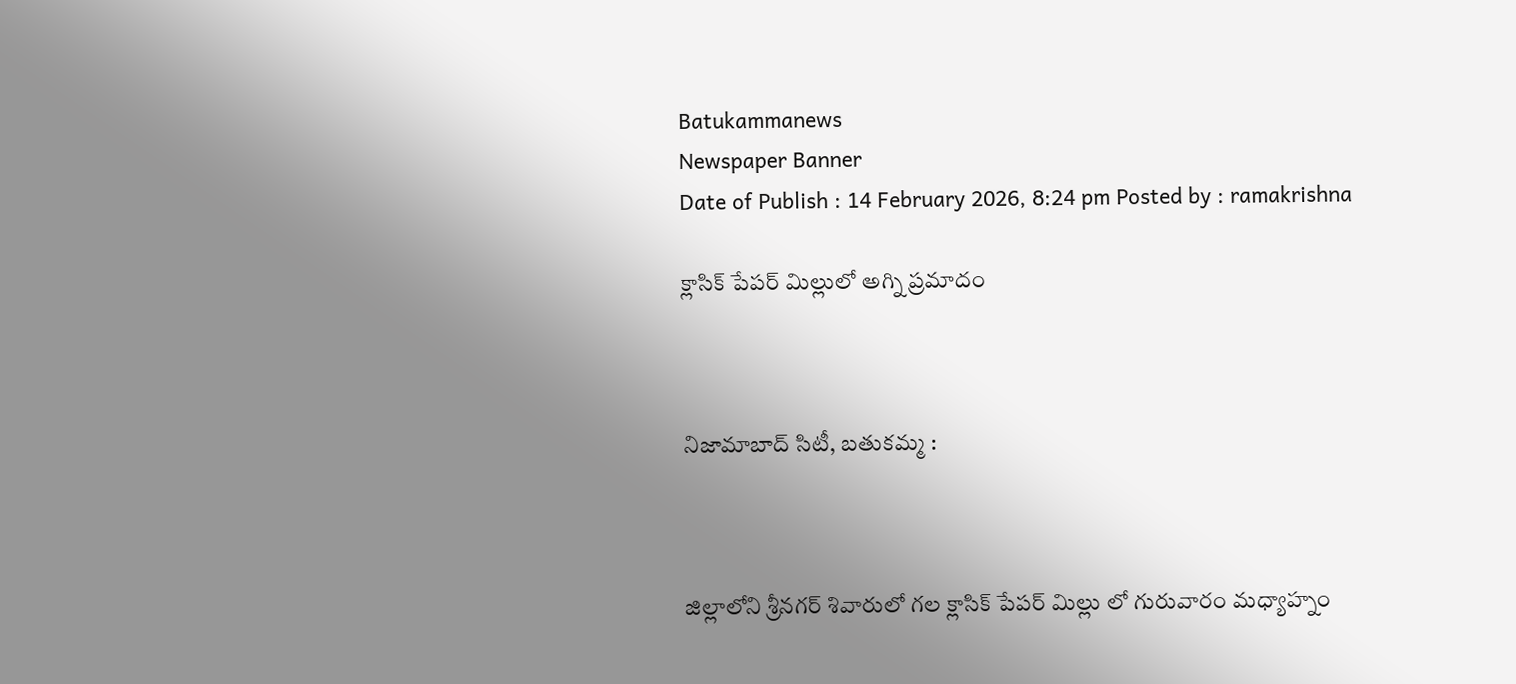Batukammanews
Newspaper Banner
Date of Publish : 14 February 2026, 8:24 pm Posted by : ramakrishna

క్లాసిక్ పేపర్ మిల్లులో అగ్ని ప్రమాదం



నిజామాబాద్ సిటీ, బతుకమ్మ :



జిల్లాలోని శ్రీనగర్ శివారులో గల క్లాసిక్ పేపర్ మిల్లు లో గురువారం మధ్యాహ్నం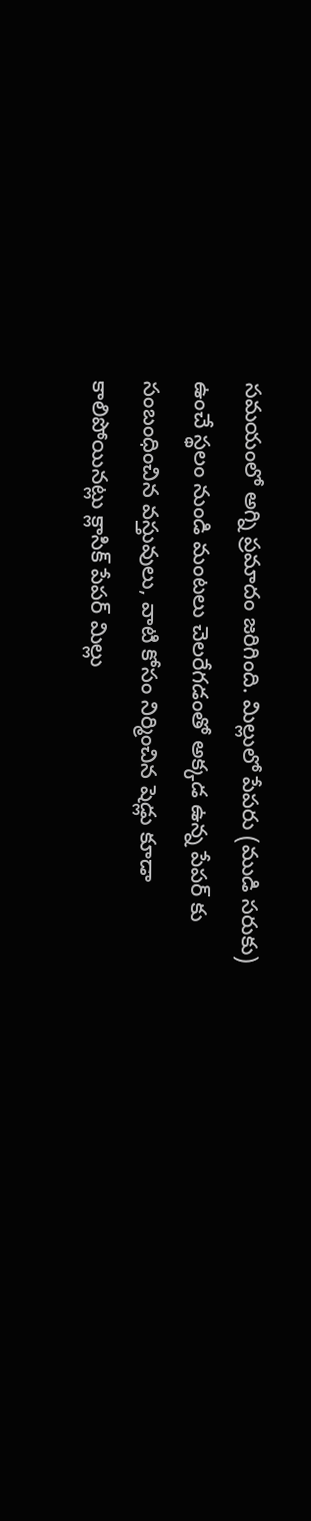సమయంలో అగ్ని ప్రమాదం జరిగింది. మిల్లులో పేపరు (ముడి సరుకు) ఉంచే స్థలం నుండి మంటలు చెలరేగడంతో అక్కడ ఉన్న పేపర్ కు సంబంధించిన వస్తువులు, వాటి కోసం నిర్మించిన షెడ్లు కూడా కాలిపోయినట్లు క్లాసిక్ పేపర్ మిల్లు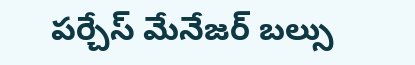పర్చేస్ మేనేజర్ బల్సు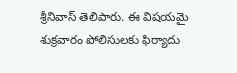శ్రీనివాస్ తెలిపారు. ఈ విషయమై శుక్రవారం పోలిసులకు ఫిర్యాదు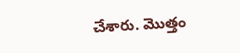చేశారు. మొత్తం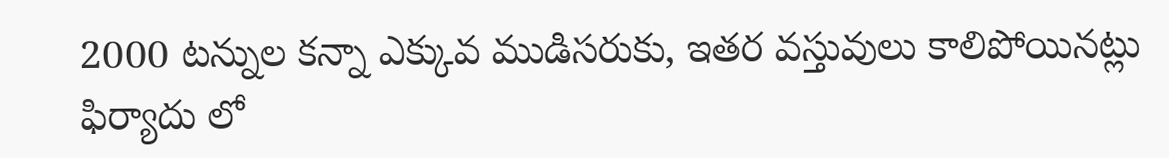2000 టన్నుల కన్నా ఎక్కువ ముడిసరుకు, ఇతర వస్తువులు కాలిపోయినట్లు ఫిర్యాదు లో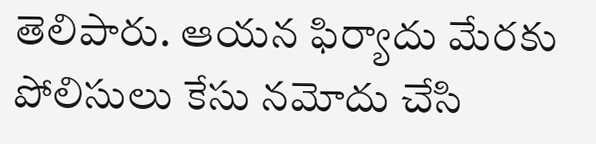తెలిపారు. ఆయన ఫిర్యాదు మేరకు పోలిసులు కేసు నమోదు చేసి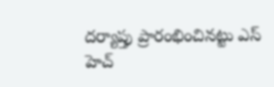దర్యాప్తు ప్రారంభించినట్టు ఎస్ హెచ్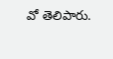వో తెలిపారు.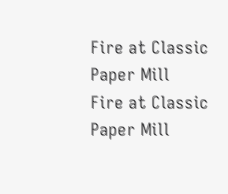Fire at Classic Paper Mill
Fire at Classic Paper Mill